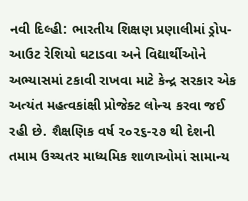નવી દિલ્હી: ભારતીય શિક્ષણ પ્રણાલીમાં ડ્રોપ-આઉટ રેશિયો ઘટાડવા અને વિદ્યાર્થીઓને અભ્યાસમાં ટકાવી રાખવા માટે કેન્દ્ર સરકાર એક અત્યંત મહત્વકાંક્ષી પ્રોજેક્ટ લોન્ચ કરવા જઈ રહી છે. શૈક્ષણિક વર્ષ ૨૦૨૬-૨૭ થી દેશની તમામ ઉચ્ચતર માધ્યમિક શાળાઓમાં સામાન્ય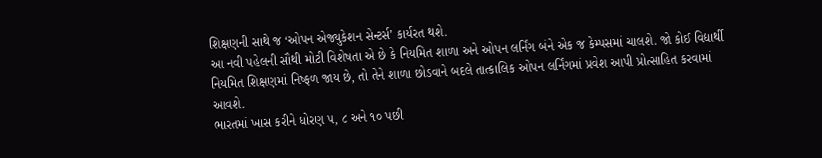શિક્ષણની સાથે જ ‘ઓપન એજ્યુકેશન સેન્ટર્સ’ કાર્યરત થશે.
આ નવી પહેલની સૌથી મોટી વિશેષતા એ છે કે નિયમિત શાળા અને ઓપન લર્નિંગ બંને એક જ કેમ્પસમાં ચાલશે. જો કોઈ વિદ્યાર્થી નિયમિત શિક્ષણમાં નિષ્ફળ જાય છે, તો તેને શાળા છોડવાને બદલે તાત્કાલિક ઓપન લર્નિંગમાં પ્રવેશ આપી પ્રોત્સાહિત કરવામાં આવશે.
ભારતમાં ખાસ કરીને ધોરણ ૫, ૮ અને ૧૦ પછી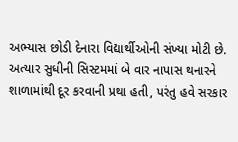અભ્યાસ છોડી દેનારા વિદ્યાર્થીઓની સંખ્યા મોટી છે. અત્યાર સુધીની સિસ્ટમમાં બે વાર નાપાસ થનારને શાળામાંથી દૂર કરવાની પ્રથા હતી, પરંતુ હવે સરકાર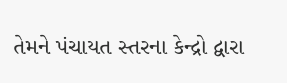તેમને પંચાયત સ્તરના કેન્દ્રો દ્વારા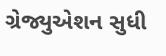ગ્રેજ્યુએશન સુધી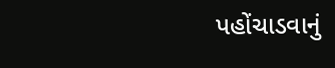પહોંચાડવાનું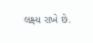લક્ષ્ય રાખે છે.